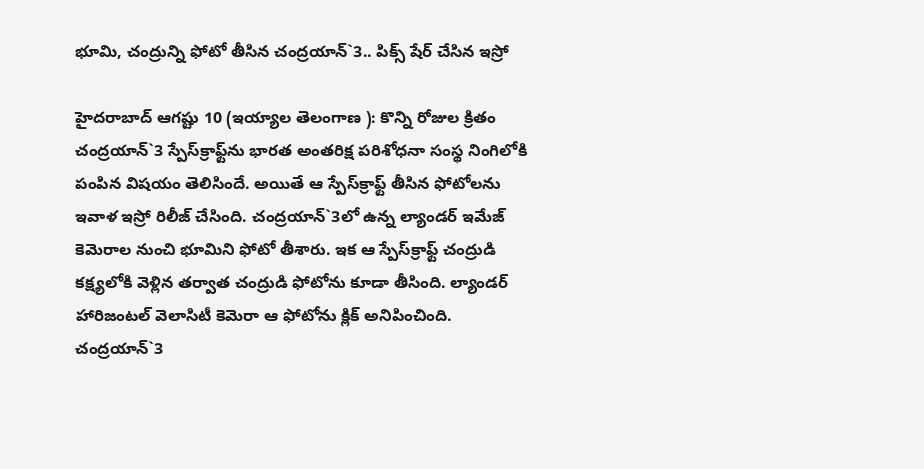భూమి, చంద్రున్ని ఫోటో తీసిన చంద్రయాన్‌`3.. పిక్స్‌ షేర్‌ చేసిన ఇస్రో

హైదరాబాద్‌ ఆగష్టు 10 (ఇయ్యాల తెలంగాణ ): కొన్ని రోజుల క్రితం చంద్రయాన్‌`3 స్పేస్‌క్రాఫ్ట్‌ను భారత అంతరిక్ష పరిశోధనా సంస్థ నింగిలోకి పంపిన విషయం తెలిసిందే. అయితే ఆ స్పేస్‌క్రాఫ్ట్‌ తీసిన ఫోటోలను ఇవాళ ఇస్రో రిలీజ్‌ చేసింది. చంద్రయాన్‌`3లో ఉన్న ల్యాండర్‌ ఇమేజ్‌ కెమెరాల నుంచి భూమిని ఫోటో తీశారు. ఇక ఆ స్పేస్‌క్రాఫ్ట్‌ చంద్రుడి కక్ష్యలోకి వెళ్లిన తర్వాత చంద్రుడి ఫోటోను కూడా తీసింది. ల్యాండర్‌ హారిజంటల్‌ వెలాసిటీ కెమెరా ఆ ఫోటోను క్లిక్‌ అనిపించింది. చంద్రయాన్‌`3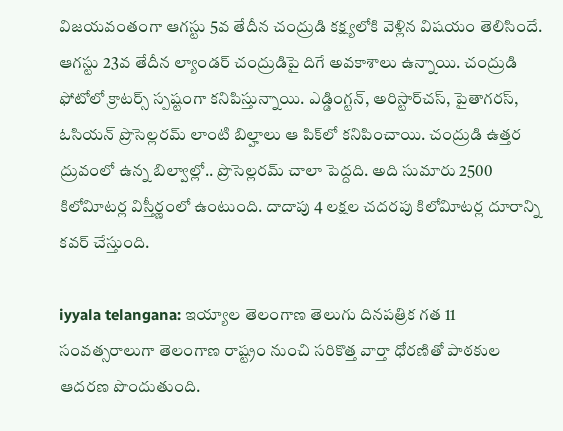విజయవంతంగా ఆగస్టు 5వ తేదీన చంద్రుడి కక్ష్యలోకి వెళ్లిన విషయం తెలిసిందే. ఆగస్టు 23వ తేదీన ల్యాండర్‌ చంద్రుడిపై దిగే అవకాశాలు ఉన్నాయి. చంద్రుడి ఫోటోలో క్రాటర్స్‌ స్పష్టంగా కనిపిస్తున్నాయి. ఎడ్డింగ్టన్‌, అరిస్టార్‌చస్‌, పైతాగరస్‌, ఓసియన్‌ ప్రొసెల్లరమ్‌ లాంటి బిల్హాలు ఆ పిక్‌లో కనిపించాయి. చంద్రుడి ఉత్తర ద్రువంలో ఉన్న బిల్వాల్లో.. ప్రొసెల్లరమ్‌ చాలా పెద్దది. అది సుమారు 2500 కిలోవిూటర్ల విస్తీర్ణంలో ఉంటుంది. దాదాపు 4 లక్షల చదరపు కిలోవిూటర్ల దూరాన్ని కవర్‌ చేస్తుంది.

iyyala telangana: ఇయ్యాల తెలంగాణ తెలుగు దినపత్రిక గత 11 సంవత్సరాలుగా తెలంగాణ రాష్ట్రం నుంచి సరికొత్త వార్తా ధోరణితో పాఠకుల ఆదరణ పొందుతుంది.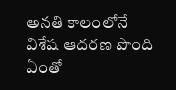అనతి కాలంలోనే విశేష ఆదరణ పొంది ఏంతో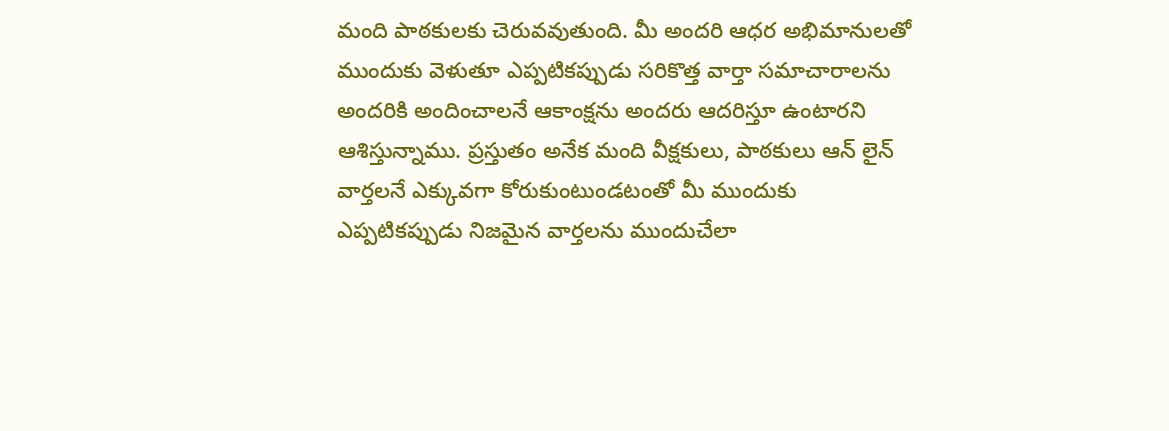మంది పాఠకులకు చెరువవుతుంది. మీ అందరి ఆధర అభిమానులతో ముందుకు వెళుతూ ఎప్పటికప్పుడు సరికొత్త వార్తా సమాచారాలను అందరికి అందించాలనే ఆకాంక్షను అందరు ఆదరిస్తూ ఉంటారని ఆశిస్తున్నాము. ప్రస్తుతం అనేక మంది వీక్షకులు, పాఠకులు ఆన్ లైన్ వార్తలనే ఎక్కువగా కోరుకుంటుండటంతో మీ ముందుకు ఎప్పటికప్పుడు నిజమైన వార్తలను ముందుచేలా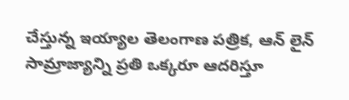చేస్తున్న ఇయ్యాల తెలంగాణ పత్రిక, ఆన్ లైన్ సామ్రాజ్యాన్ని ప్రతి ఒక్కరూ ఆదరిస్తూ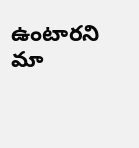ఉంటారని మా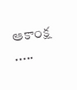ఆకాంక్ష .....